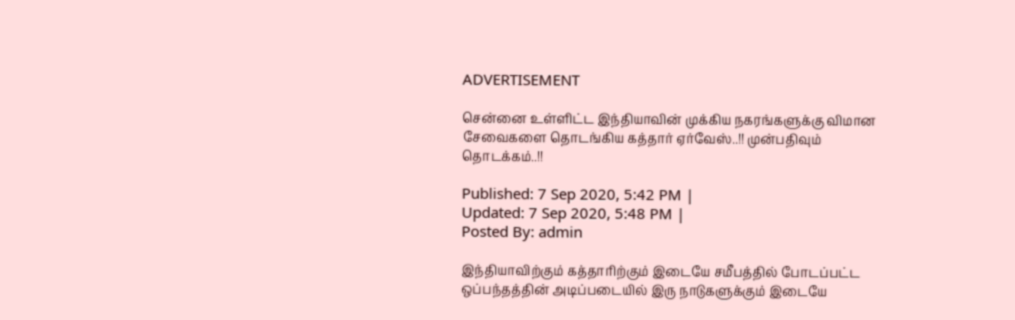ADVERTISEMENT

சென்னை உள்ளிட்ட இந்தியாவின் முக்கிய நகரங்களுக்கு விமான சேவைகளை தொடங்கிய கத்தார் ஏர்வேஸ்..!! முன்பதிவும் தொடக்கம்..!!

Published: 7 Sep 2020, 5:42 PM |
Updated: 7 Sep 2020, 5:48 PM |
Posted By: admin

இந்தியாவிற்கும் கத்தாரிற்கும் இடையே சமீபத்தில் போடப்பட்ட ஒப்பந்தத்தின் அடிப்படையில் இரு நாடுகளுக்கும் இடையே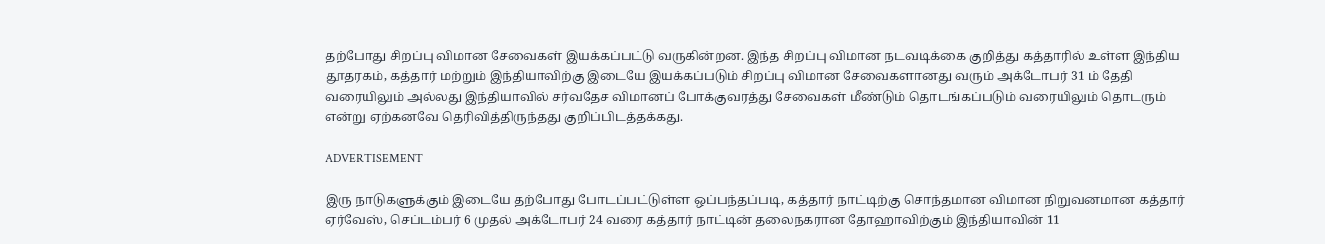தற்போது சிறப்பு விமான சேவைகள் இயக்கப்பட்டு வருகின்றன. இந்த சிறப்பு விமான நடவடிக்கை குறித்து கத்தாரில் உள்ள இந்திய தூதரகம், கத்தார் மற்றும் இந்தியாவிற்கு இடையே இயக்கப்படும் சிறப்பு விமான சேவைகளானது வரும் அக்டோபர் 31 ம் தேதி வரையிலும் அல்லது இந்தியாவில் சர்வதேச விமானப் போக்குவரத்து சேவைகள் மீண்டும் தொடங்கப்படும் வரையிலும் தொடரும் என்று ஏற்கனவே தெரிவித்திருந்தது குறிப்பிடத்தக்கது.

ADVERTISEMENT

இரு நாடுகளுக்கும் இடையே தற்போது போடப்பட்டுள்ள ஒப்பந்தப்படி, கத்தார் நாட்டிற்கு சொந்தமான விமான நிறுவனமான கத்தார் ஏர்வேஸ், செப்டம்பர் 6 முதல் அக்டோபர் 24 வரை கத்தார் நாட்டின் தலைநகரான தோஹாவிற்கும் இந்தியாவின் 11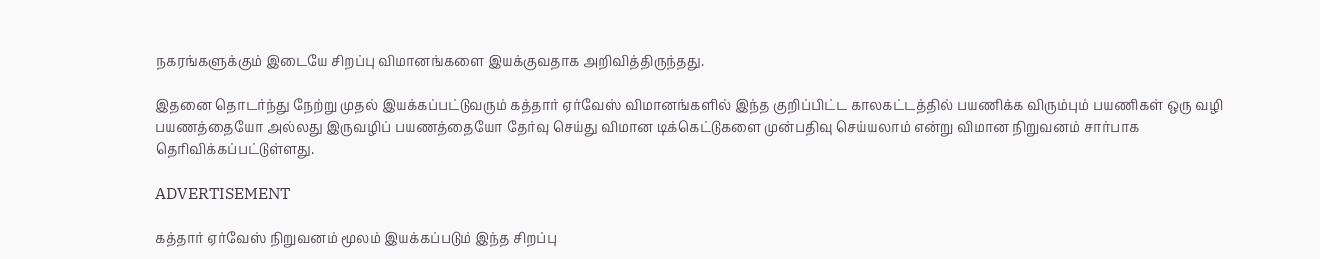நகரங்களுக்கும் இடையே சிறப்பு விமானங்களை இயக்குவதாக அறிவித்திருந்தது.

இதனை தொடர்ந்து நேற்று முதல் இயக்கப்பட்டுவரும் கத்தார் ஏர்வேஸ் விமானங்களில் இந்த குறிப்பிட்ட காலகட்டத்தில் பயணிக்க விரும்பும் பயணிகள் ஒரு வழி பயணத்தையோ அல்லது இருவழிப் பயணத்தையோ தேர்வு செய்து விமான டிக்கெட்டுகளை முன்பதிவு செய்யலாம் என்று விமான நிறுவனம் சார்பாக தெரிவிக்கப்பட்டுள்ளது.

ADVERTISEMENT

கத்தார் ஏர்வேஸ் நிறுவனம் மூலம் இயக்கப்படும் இந்த சிறப்பு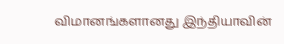விமானங்களானது இந்தியாவின்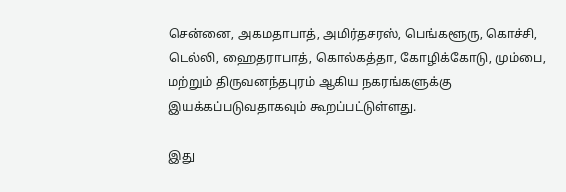சென்னை, அகமதாபாத், அமிர்தசரஸ், பெங்களூரு, கொச்சி, டெல்லி, ஹைதராபாத், கொல்கத்தா, கோழிக்கோடு, மும்பை, மற்றும் திருவனந்தபுரம் ஆகிய நகரங்களுக்கு இயக்கப்படுவதாகவும் கூறப்பட்டுள்ளது.

இது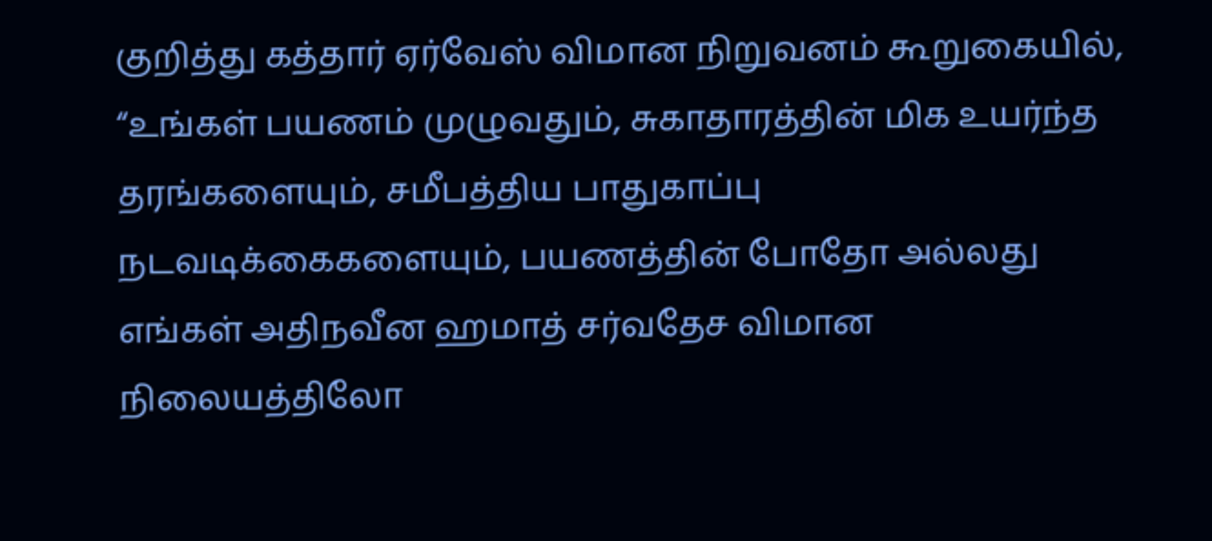குறித்து கத்தார் ஏர்வேஸ் விமான நிறுவனம் கூறுகையில், “உங்கள் பயணம் முழுவதும், சுகாதாரத்தின் மிக உயர்ந்த தரங்களையும், சமீபத்திய பாதுகாப்பு நடவடிக்கைகளையும், பயணத்தின் போதோ அல்லது எங்கள் அதிநவீன ஹமாத் சர்வதேச விமான நிலையத்திலோ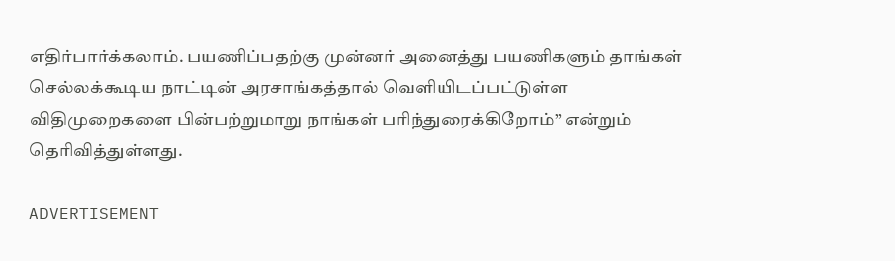எதிர்பார்க்கலாம். பயணிப்பதற்கு முன்னர் அனைத்து பயணிகளும் தாங்கள் செல்லக்கூடிய நாட்டின் அரசாங்கத்தால் வெளியிடப்பட்டுள்ள விதிமுறைகளை பின்பற்றுமாறு நாங்கள் பரிந்துரைக்கிறோம்” என்றும் தெரிவித்துள்ளது.

ADVERTISEMENT